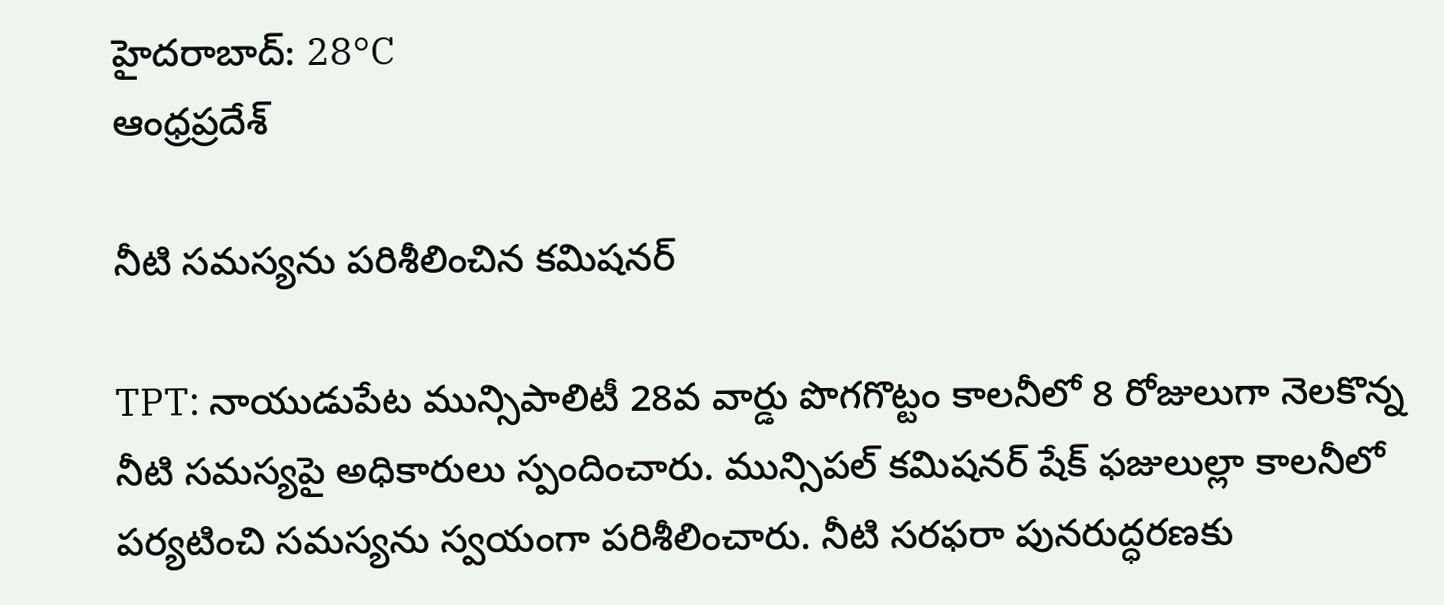హైదరాబాద్: 28°C
ఆంధ్రప్రదేశ్

నీటి సమస్యను పరిశీలించిన కమిషనర్

TPT: నాయుడుపేట మున్సిపాలిటీ 28వ వార్డు పొగగొట్టం కాలనీలో 8 రోజులుగా నెలకొన్న నీటి సమస్యపై అధికారులు స్పందించారు. మున్సిపల్ కమిషనర్ షేక్ ఫజులుల్లా కాలనీలో పర్యటించి సమస్యను స్వయంగా పరిశీలించారు. నీటి సరఫరా పునరుద్ధరణకు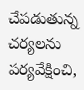చేపడుతున్న చర్యలను పర్యవేక్షించి,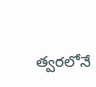త్వరలోనే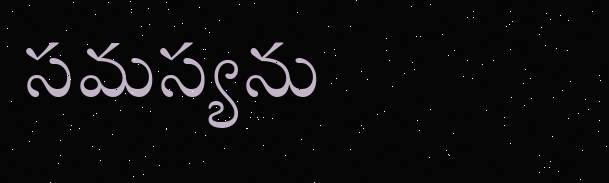సమస్యను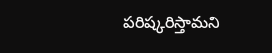పరిష్కరిస్తామని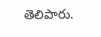తెలిపారు.